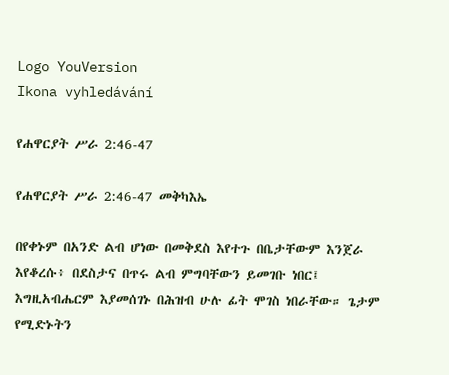Logo YouVersion
Ikona vyhledávání

የሐዋርያት ሥራ 2:46-47

የሐዋርያት ሥራ 2:46-47 መቅካእኤ

በየቀኑም በአንድ ልብ ሆነው በመቅደስ እየተጉ በቤታቸውም እንጀራ እየቆረሱ፥ በደስታና በጥሩ ልብ ምግባቸውን ይመገቡ ነበር፤ እግዚአብሔርም እያመሰገኑ በሕዝብ ሁሉ ፊት ሞገስ ነበራቸው። ጌታም የሚድኑትን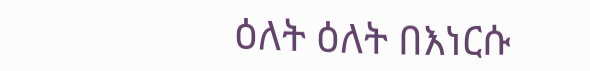ዕለት ዕለት በእነርሱ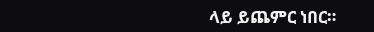ላይ ይጨምር ነበር።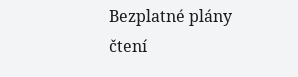Bezplatné plány čtení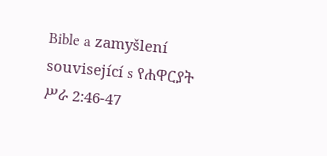Bible a zamyšlení související s የሐዋርያት ሥራ 2:46-47